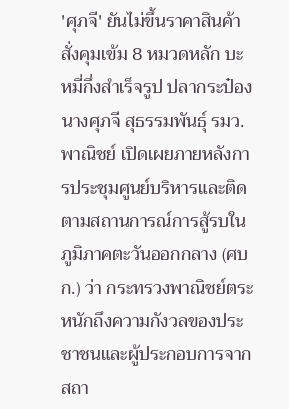'ศุภจี' ยันไม่ขึ้นราคาสินค้า สั่งคุมเข้ม 8 หมวดหลัก บะหมี่กึ่งสำเร็จรูป ปลากระป๋อง
นางศุภจี สุธรรมพันธุ์ รมว.พาณิชย์ เปิดเผยภายหลังการประชุมศูนย์บริหารและติดตามสถานการณ์การสู้รบในภูมิภาคตะวันออกกลาง (ศบก.) ว่า กระทรวงพาณิชย์ตระหนักถึงความกังวลของประชาชนและผู้ประกอบการจากสถา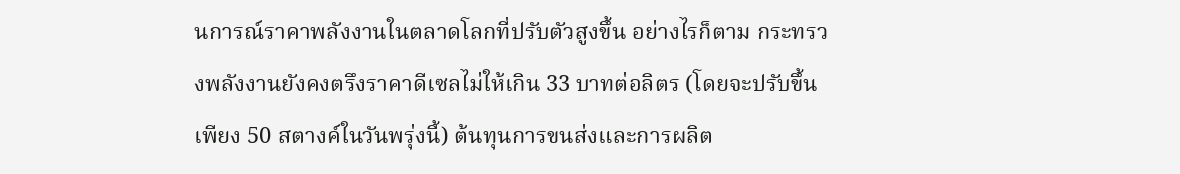นการณ์ราคาพลังงานในตลาดโลกที่ปรับตัวสูงขึ้น อย่างไรก็ตาม กระทรวงพลังงานยังคงตรึงราคาดีเซลไม่ให้เกิน 33 บาทต่อลิตร (โดยจะปรับขึ้นเพียง 50 สตางค์ในวันพรุ่งนี้) ต้นทุนการขนส่งและการผลิต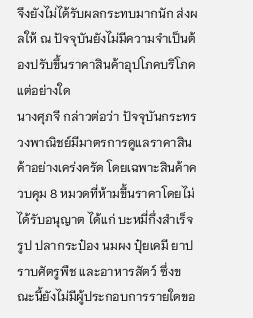จึงยังไม่ได้รับผลกระทบมากนัก ส่งผลให้ ณ ปัจจุบันยังไม่มีความจำเป็นต้องปรับขึ้นราคาสินค้าอุปโภคบริโภคแต่อย่างใด
นางศุภจี กล่าวต่อว่า ปัจจุบันกระทรวงพาณิชย์มีมาตรการดูแลราคาสินค้าอย่างเคร่งครัด โดยเฉพาะสินค้าควบคุม 8 หมวดที่ห้ามขึ้นราคาโดยไม่ได้รับอนุญาต ได้แก่ บะหมี่กึ่งสำเร็จรูป ปลากระป๋อง นมผง ปุ๋ยเคมี ยาปราบศัตรูพืช และอาหารสัตว์ ซึ่งขณะนี้ยังไม่มีผู้ประกอบการรายใดขอ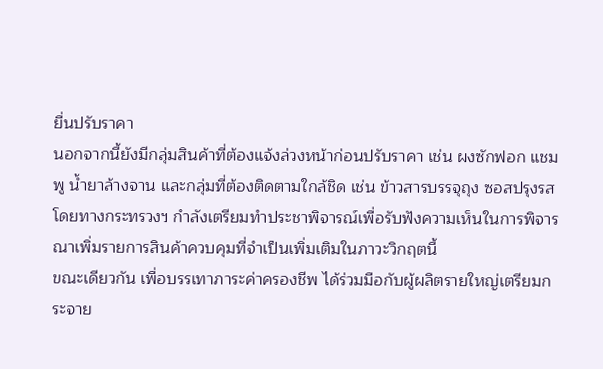ยื่นปรับราคา
นอกจากนี้ยังมีกลุ่มสินค้าที่ต้องแจ้งล่วงหน้าก่อนปรับราคา เช่น ผงซักฟอก แชมพู น้ำยาล้างจาน และกลุ่มที่ต้องติดตามใกล้ชิด เช่น ข้าวสารบรรจุถุง ซอสปรุงรส โดยทางกระทรวงฯ กำลังเตรียมทำประชาพิจารณ์เพื่อรับฟังความเห็นในการพิจารณาเพิ่มรายการสินค้าควบคุมที่จำเป็นเพิ่มเติมในภาวะวิกฤตนี้
ขณะเดียวกัน เพื่อบรรเทาภาระค่าครองชีพ ได้ร่วมมือกับผู้ผลิตรายใหญ่เตรียมกระจาย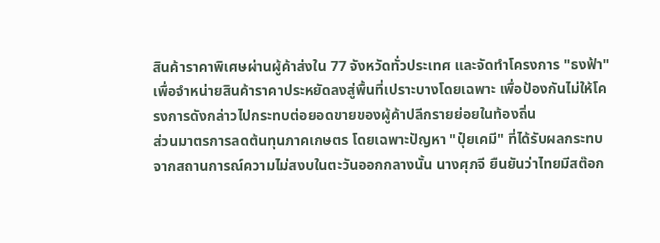สินค้าราคาพิเศษผ่านผู้ค้าส่งใน 77 จังหวัดทั่วประเทศ และจัดทำโครงการ "ธงฟ้า" เพื่อจำหน่ายสินค้าราคาประหยัดลงสู่พื้นที่เปราะบางโดยเฉพาะ เพื่อป้องกันไม่ให้โครงการดังกล่าวไปกระทบต่อยอดขายของผู้ค้าปลีกรายย่อยในท้องถิ่น
ส่วนมาตรการลดต้นทุนภาคเกษตร โดยเฉพาะปัญหา "ปุ๋ยเคมี" ที่ได้รับผลกระทบจากสถานการณ์ความไม่สงบในตะวันออกกลางนั้น นางศุภจี ยืนยันว่าไทยมีสต๊อก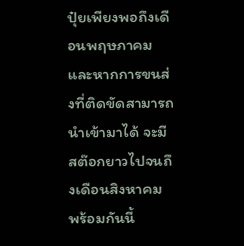ปุ๋ยเพียงพอถึงเดือนพฤษภาคม และหากการขนส่งที่ติดขัดสามารถนำเข้ามาได้ จะมีสต๊อกยาวไปจนถึงเดือนสิงหาคม
พร้อมกันนี้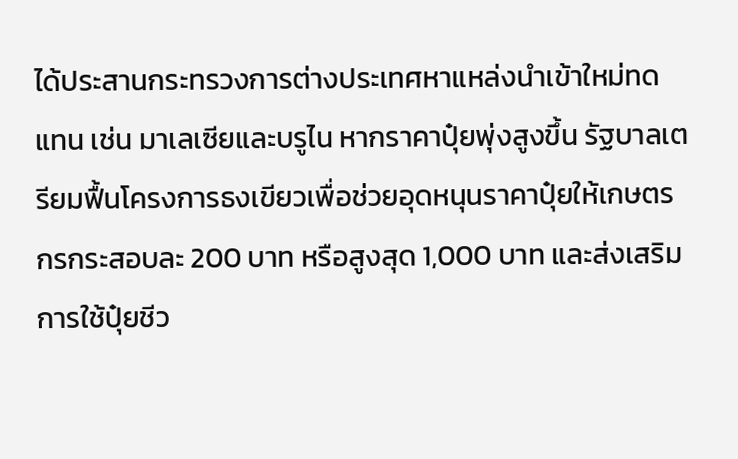ได้ประสานกระทรวงการต่างประเทศหาแหล่งนำเข้าใหม่ทดแทน เช่น มาเลเซียและบรูไน หากราคาปุ๋ยพุ่งสูงขึ้น รัฐบาลเตรียมฟื้นโครงการธงเขียวเพื่อช่วยอุดหนุนราคาปุ๋ยให้เกษตรกรกระสอบละ 200 บาท หรือสูงสุด 1,000 บาท และส่งเสริมการใช้ปุ๋ยชีว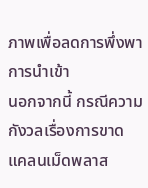ภาพเพื่อลดการพึ่งพาการนำเข้า
นอกจากนี้ กรณีความกังวลเรื่องการขาดแคลนเม็ดพลาส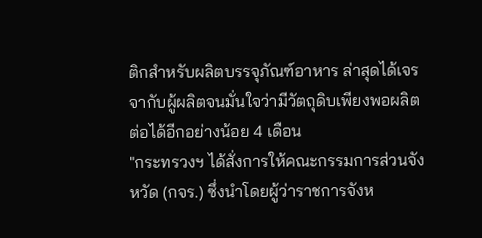ติกสำหรับผลิตบรรจุภัณฑ์อาหาร ล่าสุดได้เจรจากับผู้ผลิตจนมั่นใจว่ามีวัตถุดิบเพียงพอผลิตต่อได้อีกอย่างน้อย 4 เดือน
"กระทรวงฯ ได้สั่งการให้คณะกรรมการส่วนจังหวัด (กจร.) ซึ่งนำโดยผู้ว่าราชการจังห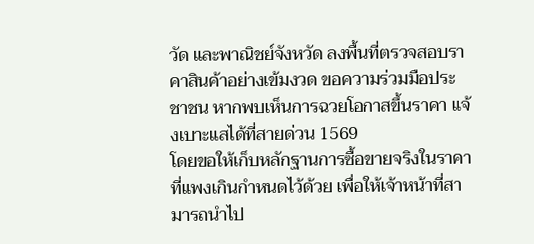วัด และพาณิชย์จังหวัด ลงพื้นที่ตรวจสอบราคาสินค้าอย่างเข้มงวด ขอความร่วมมือประชาชน หากพบเห็นการฉวยโอกาสขึ้นราคา แจ้งเบาะแสได้ที่สายด่วน 1569
โดยขอให้เก็บหลักฐานการซื้อขายจริงในราคาที่แพงเกินกำหนดไว้ด้วย เพื่อให้เจ้าหน้าที่สามารถนำไป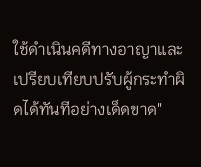ใช้ดำเนินคดีทางอาญาและเปรียบเทียบปรับผู้กระทำผิดได้ทันทีอย่างเด็ดขาด"